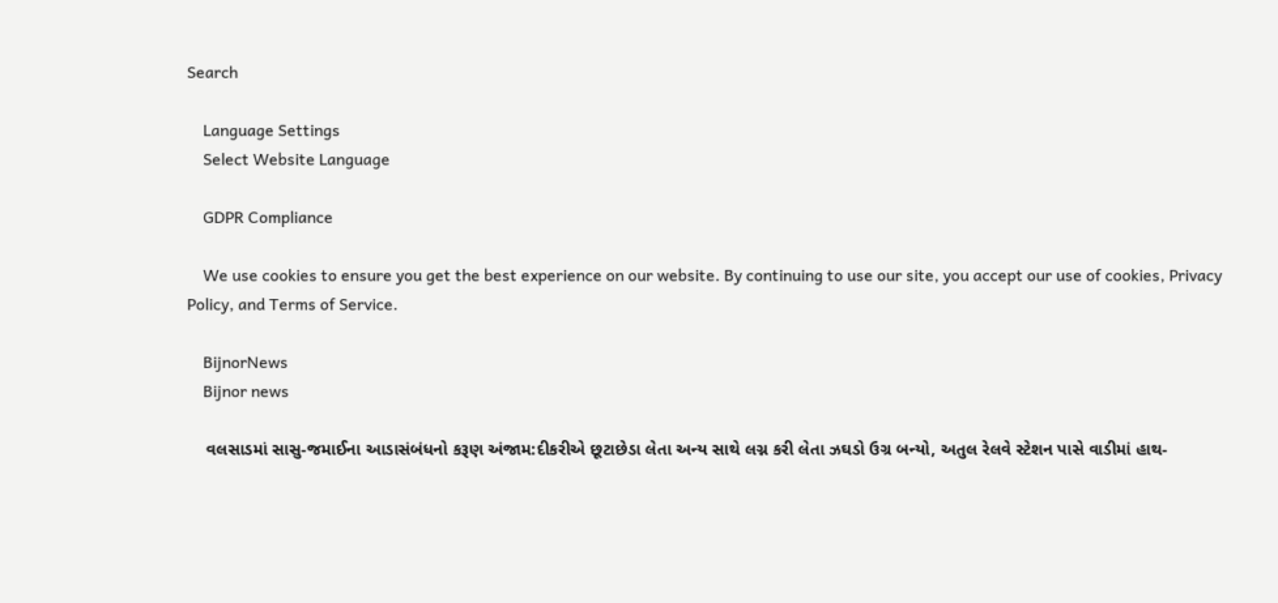Search

    Language Settings
    Select Website Language

    GDPR Compliance

    We use cookies to ensure you get the best experience on our website. By continuing to use our site, you accept our use of cookies, Privacy Policy, and Terms of Service.

    BijnorNews
    Bijnor news

    વલસાડમાં સાસુ-જમાઈના આડાસંબંધનો કરૂણ અંજામ:દીકરીએ છૂટાછેડા લેતા અન્ય સાથે લગ્ન કરી લેતા ઝઘડો ઉગ્ર બન્યો, અતુલ રેલવે સ્ટેશન પાસે વાડીમાં હાથ-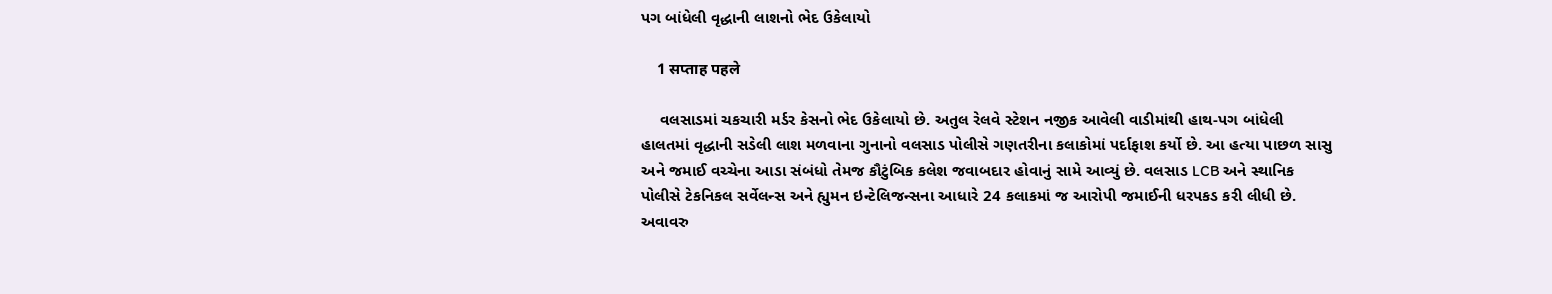પગ બાંધેલી વૃદ્ધાની લાશનો ભેદ ઉકેલાયો

    1 सप्ताह पहले

    વલસાડમાં ચકચારી મર્ડર કેસનો ભેદ ઉકેલાયો છે. અતુલ રેલવે સ્ટેશન નજીક આવેલી વાડીમાંથી હાથ-પગ બાંધેલી હાલતમાં વૃદ્ધાની સડેલી લાશ મળવાના ગુનાનો વલસાડ પોલીસે ગણતરીના કલાકોમાં પર્દાફાશ કર્યો છે. આ હત્યા પાછળ સાસુ અને જમાઈ વચ્ચેના આડા સંબંધો તેમજ કૌટુંબિક કલેશ જવાબદાર હોવાનું સામે આવ્યું છે. વલસાડ LCB અને સ્થાનિક પોલીસે ટેકનિકલ સર્વેલન્સ અને હ્યુમન ઇન્ટેલિજન્સના આધારે 24 કલાકમાં જ આરોપી જમાઈની ધરપકડ કરી લીધી છે. અવાવરુ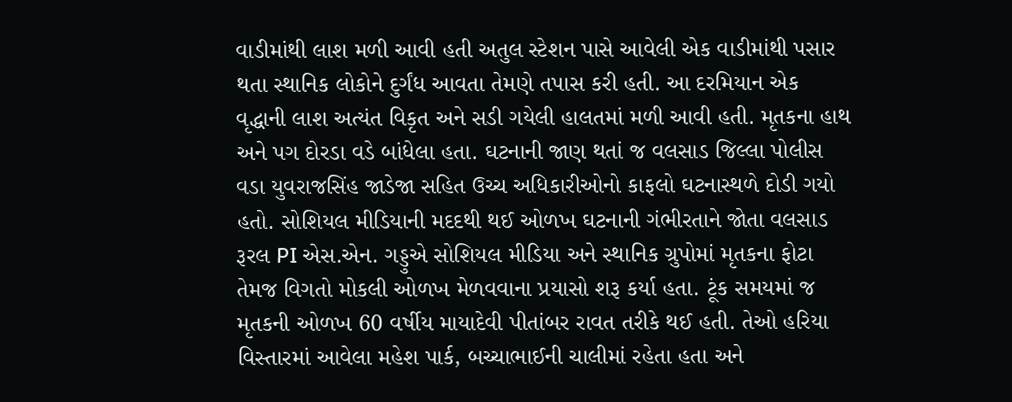વાડીમાંથી લાશ મળી આવી હતી અતુલ સ્ટેશન પાસે આવેલી એક વાડીમાંથી પસાર થતા સ્થાનિક લોકોને દુર્ગંધ આવતા તેમણે તપાસ કરી હતી. આ દરમિયાન એક વૃદ્ધાની લાશ અત્યંત વિકૃત અને સડી ગયેલી હાલતમાં મળી આવી હતી. મૃતકના હાથ અને પગ દોરડા વડે બાંધેલા હતા. ઘટનાની જાણ થતાં જ વલસાડ જિલ્લા પોલીસ વડા યુવરાજસિંહ જાડેજા સહિત ઉચ્ચ અધિકારીઓનો કાફલો ઘટનાસ્થળે દોડી ગયો હતો. સોશિયલ મીડિયાની મદદથી થઈ ઓળખ ઘટનાની ગંભીરતાને જોતા વલસાડ રૂરલ PI એસ.એન. ગડ્ડુએ સોશિયલ મીડિયા અને સ્થાનિક ગ્રુપોમાં મૃતકના ફોટા તેમજ વિગતો મોકલી ઓળખ મેળવવાના પ્રયાસો શરૂ કર્યા હતા. ટૂંક સમયમાં જ મૃતકની ઓળખ 60 વર્ષીય માયાદેવી પીતાંબર રાવત તરીકે થઈ હતી. તેઓ હરિયા વિસ્તારમાં આવેલા મહેશ પાર્ક, બચ્ચાભાઈની ચાલીમાં રહેતા હતા અને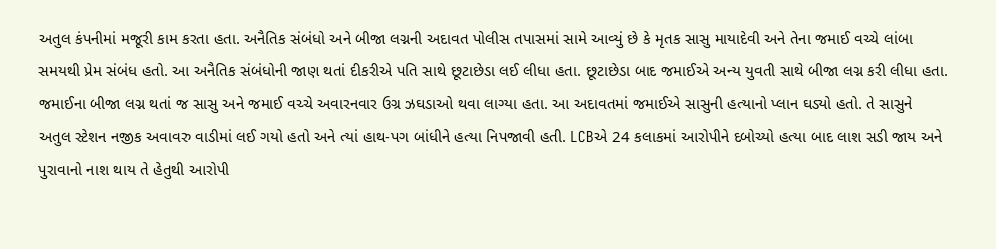અતુલ કંપનીમાં મજૂરી કામ કરતા હતા. અનૈતિક સંબંધો અને બીજા લગ્નની અદાવત પોલીસ તપાસમાં સામે આવ્યું છે કે મૃતક સાસુ માયાદેવી અને તેના જમાઈ વચ્ચે લાંબા સમયથી પ્રેમ સંબંધ હતો. આ અનૈતિક સંબંધોની જાણ થતાં દીકરીએ પતિ સાથે છૂટાછેડા લઈ લીધા હતા. છૂટાછેડા બાદ જમાઈએ અન્ય યુવતી સાથે બીજા લગ્ન કરી લીધા હતા. જમાઈના બીજા લગ્ન થતાં જ સાસુ અને જમાઈ વચ્ચે અવારનવાર ઉગ્ર ઝઘડાઓ થવા લાગ્યા હતા. આ અદાવતમાં જમાઈએ સાસુની હત્યાનો પ્લાન ઘડ્યો હતો. તે સાસુને અતુલ સ્ટેશન નજીક અવાવરુ વાડીમાં લઈ ગયો હતો અને ત્યાં હાથ-પગ બાંધીને હત્યા નિપજાવી હતી. LCBએ 24 કલાકમાં આરોપીને દબોચ્યો હત્યા બાદ લાશ સડી જાય અને પુરાવાનો નાશ થાય તે હેતુથી આરોપી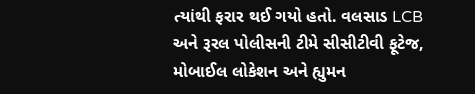ત્યાંથી ફરાર થઈ ગયો હતો. વલસાડ LCB અને રૂરલ પોલીસની ટીમે સીસીટીવી ફૂટેજ, મોબાઈલ લોકેશન અને હ્યુમન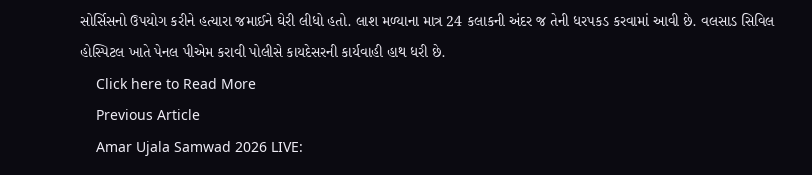સોર્સિસનો ઉપયોગ કરીને હત્યારા જમાઈને ઘેરી લીધો હતો. લાશ મળ્યાના માત્ર 24 કલાકની અંદર જ તેની ધરપકડ કરવામાં આવી છે. વલસાડ સિવિલ હોસ્પિટલ ખાતે પેનલ પીએમ કરાવી પોલીસે કાયદેસરની કાર્યવાહી હાથ ધરી છે.
    Click here to Read More
    Previous Article
    Amar Ujala Samwad 2026 LIVE: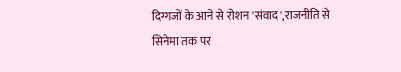दिग्गजों के आने से रोशन 'संवाद',राजनीति से सिनेमा तक पर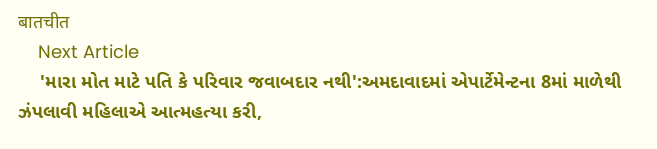बातचीत
    Next Article
    'મારા મોત માટે પતિ કે પરિવાર જવાબદાર નથી':અમદાવાદમાં એપાર્ટેમેન્ટના 8માં માળેથી ઝંપલાવી મહિલાએ આત્મહત્યા કરી,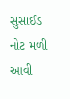સુસાઈડ નોટ મળી આવી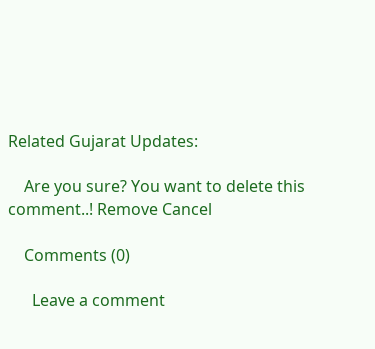Related Gujarat Updates:

    Are you sure? You want to delete this comment..! Remove Cancel

    Comments (0)

      Leave a comment